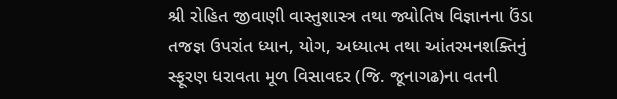શ્રી રોહિત જીવાણી વાસ્તુશાસ્ત્ર તથા જ્યોતિષ વિજ્ઞાનના ઉંડા તજજ્ઞ ઉપરાંત ધ્યાન, યોગ, અધ્યાત્મ તથા આંતરમનશક્તિનું સ્ફૂરણ ધરાવતા મૂળ વિસાવદર (જિ. જૂનાગઢ)ના વતની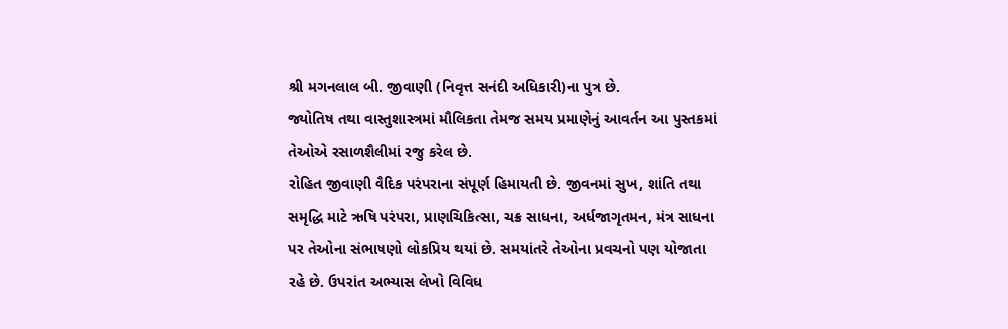શ્રી મગનલાલ બી. જીવાણી (નિવૃત્ત સનંદી અધિકારી)ના પુત્ર છે.
જ્યોતિષ તથા વાસ્તુશાસ્ત્રમાં મૌલિકતા તેમજ સમય પ્રમાણેનું આવર્તન આ પુસ્તકમાં તેઓએ રસાળશૈલીમાં રજુ કરેલ છે.
રોહિત જીવાણી વૈદિક પરંપરાના સંપૂર્ણ હિમાયતી છે. જીવનમાં સુખ, શાંતિ તથા સમૃદ્ધિ માટે ઋષિ પરંપરા, પ્રાણચિકિત્સા, ચક્ર સાધના, અર્ધજાગૃતમન, મંત્ર સાધના પર તેઓના સંભાષણો લોકપ્રિય થયાં છે. સમયાંતરે તેઓના પ્રવચનો પણ યોજાતા રહે છે. ઉપરાંત અભ્યાસ લેખો વિવિધ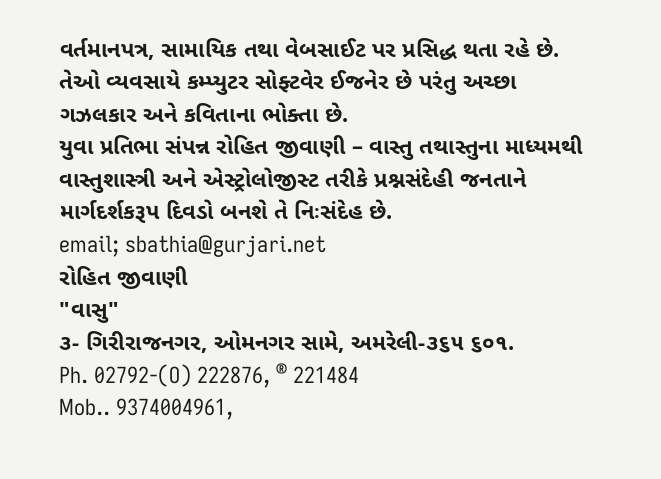વર્તમાનપત્ર, સામાયિક તથા વેબસાઈટ પર પ્રસિદ્ધ થતા રહે છે.
તેઓ વ્યવસાયે કમ્પ્યુટર સોફ્ટવેર ઈજનેર છે પરંતુ અચ્છા ગઝલકાર અને કવિતાના ભોક્તા છે.
યુવા પ્રતિભા સંપન્ન રોહિત જીવાણી – વાસ્તુ તથાસ્તુના માધ્યમથી વાસ્તુશાસ્ત્રી અને એસ્ટ્રોલોજીસ્ટ તરીકે પ્રશ્નસંદેહી જનતાને માર્ગદર્શકરૂપ દિવડો બનશે તે નિઃસંદેહ છે.
email; sbathia@gurjari.net
રોહિત જીવાણી
"વાસુ"
૩- ગિરીરાજનગર, ઓમનગર સામે, અમરેલી-૩૬૫ ૬૦૧.
Ph. 02792-(O) 222876, ® 221484
Mob.. 9374004961,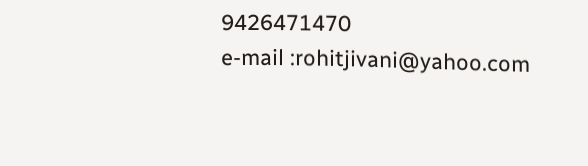9426471470
e-mail :rohitjivani@yahoo.com